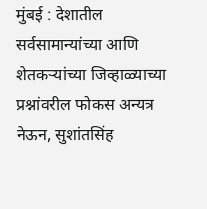मुंबई : देशातील सर्वसामान्यांच्या आणि शेतकऱ्यांच्या जिव्हाळ्याच्या प्रश्नांवरील फोकस अन्यत्र नेऊन, सुशांतसिंह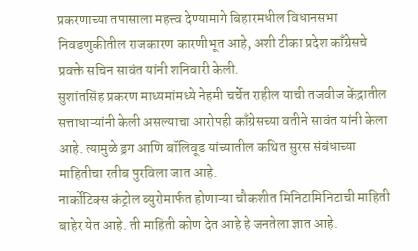प्रकरणाच्या तपासाला महत्त्व देण्यामागे बिहारमधील विधानसभा निवडणुकीतील राजकारण कारणीभूत आहे, अशी टीका प्रदेश काँग्रेसचे प्रवक्ते सचिन सावंत यांनी शनिवारी केली.
सुशांतसिंह प्रकरण माध्यमांमध्ये नेहमी चर्चेत राहील याची तजवीज केंद्रातील सत्ताधाऱ्यांनी केली असल्याचा आरोपही काँग्रेसच्या वतीने सावंत यांनी केला आहे. त्यामुळे ड्रग आणि बॉलिवूड यांच्यातील कथित सुरस संबंधाच्या माहितीचा रतीब पुरविला जात आहे.
नार्कोटिक्स कंट्रोल ब्युरोमार्फत होणाऱ्या चौकशीत मिनिटामिनिटाची माहिती बाहेर येत आहे. ती माहिती कोण देत आहे हे जनतेला ज्ञात आहे.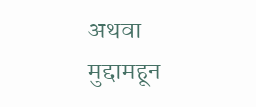अथवा मुद्दामहून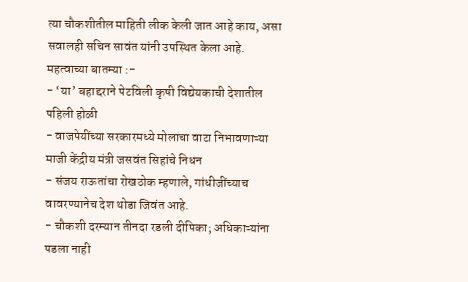त्या चौकशीतील माहिती लीक केली जात आहे काय, असा सवालही सचिन सावंत यांनी उपस्थित केला आहे.
महत्वाच्या बातम्या :-
- ‘या’ बहाद्दराने पेटविली कृषी विद्येयकाची देशातील पहिली होळी
- वाजपेयींच्या सरकारमध्ये मोलाचा वाटा निभावणाऱ्या माजी केंद्रीय मंत्री जसवंत सिहांचे निधन
- संजय राऊतांचा रोखठोक म्हणाले, गांधीजींच्याच वावरण्यानेच देश थोडा जिवंत आहे.
- चौकशी दरम्यान तीनदा रडली दीपिका; अधिकाऱ्यांना पडला नाही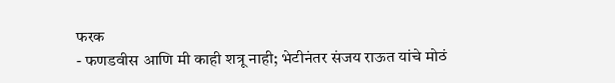फरक
- फणडवीस आणि मी काही शत्रू नाही; भेटीनंतर संजय राऊत यांचे मोठं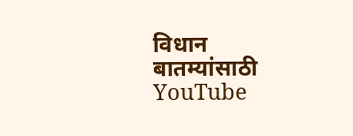विधान
बातम्यांसाठी YouTube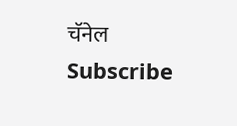चॅनेल Subscribe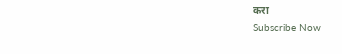करा
Subscribe Now